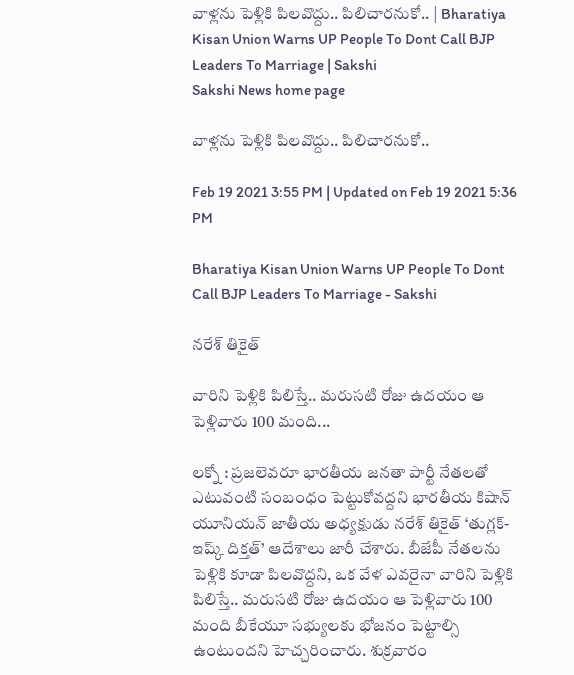వాళ్లను పెళ్లికి పిలవొద్దు.. పిలిచారనుకో.. | Bharatiya Kisan Union Warns UP People To Dont Call BJP Leaders To Marriage | Sakshi
Sakshi News home page

వాళ్లను పెళ్లికి పిలవొద్దు.. పిలిచారనుకో..

Feb 19 2021 3:55 PM | Updated on Feb 19 2021 5:36 PM

Bharatiya Kisan Union Warns UP People To Dont Call BJP Leaders To Marriage - Sakshi

నరేశ్‌ తికైత్‌

వారిని పెళ్లికి పిలిస్తే.. మరుసటి రోజు ఉదయం ఆ పెళ్లివారు 100 మంది...

లక్నో : ప్రజలెవరూ భారతీయ జనతా పార్టీ నేతలతో ఎటువంటి సంబంధం పెట్టుకోవద్దని భారతీయ కిషాన్‌ యూనియన్‌ జాతీయ అధ్యక్షుడు నరేశ్‌ తికైత్‌ ‘తుగ్లక్‌- ఇష్క్‌ దిక్తత్‌’ ఆదేశాలు జారీ చేశారు. బీజేపీ నేతలను పెళ్లికి కూడా పిలవొద్దని, ఒక వేళ ఎవరైనా వారిని పెళ్లికి పిలిస్తే.. మరుసటి రోజు ఉదయం ఆ పెళ్లివారు 100 మంది బీకేయూ సభ్యులకు భోజనం పెట్టాల్సి ఉంటుందని హెచ్చరించారు. శుక్రవారం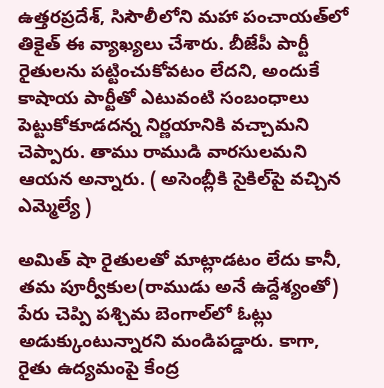ఉత్తరప్రదేశ్‌, సిసౌలీలోని మహా పంచాయత్‌లో తికైత్‌ ఈ వ్యాఖ్యలు చేశారు. బీజేపీ పార్టీ రైతులను పట్టించుకోవటం లేదని, అందుకే కాషాయ పార్టీతో ఎటువంటి సంబంధాలు పెట్టుకోకూడదన్న నిర్ణయానికి వచ్చామని చెప్పారు. తాము రాముడి వారసులమని ఆయన అన్నారు. ( అసెంబ్లీకి సైకిల్‌పై వచ్చిన ఎమ్మెల్యే )

అమిత్‌ షా రైతులతో మాట్లాడటం లేదు కానీ, తమ పూర్వీకుల(రాముడు అనే ఉద్దేశ్యంతో) పేరు చెప్పి పశ్చిమ బెంగాల్‌లో ఓట్లు అడుక్కుంటున్నారని మండిపడ్డారు. కాగా, రైతు ఉద్యమంపై కేంద్ర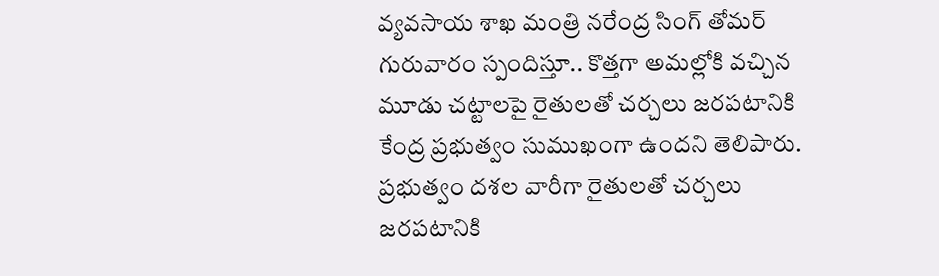వ్యవసాయ శాఖ మంత్రి నరేంద్ర సింగ్‌ తోమర్‌ గురువారం స్పందిస్తూ.. కొత్తగా అమల్లోకి వచ్చిన మూడు చట్టాలపై రైతులతో చర్చలు జరపటానికి కేంద్ర ప్రభుత్వం సుముఖంగా ఉందని తెలిపారు. ప్రభుత్వం దశల వారీగా రైతులతో చర్చలు జరపటానికి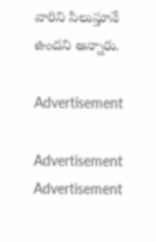వారిని పిలుస్తూనే ఉందని అన్నారు.

Advertisement

Advertisement
Advertisement